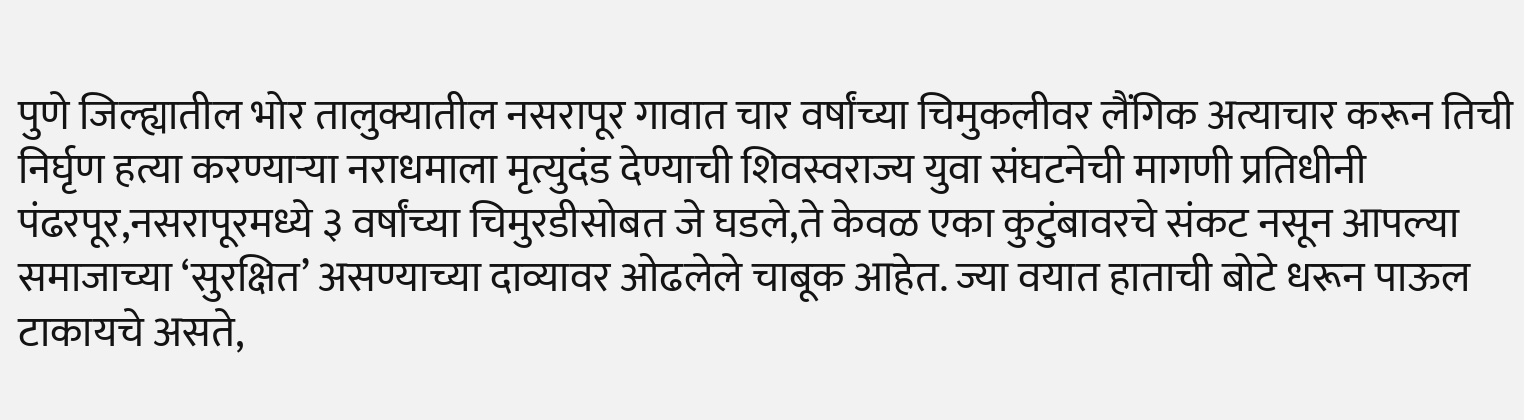पुणे जिल्ह्यातील भोर तालुक्यातील नसरापूर गावात चार वर्षांच्या चिमुकलीवर लैंगिक अत्याचार करून तिची निर्घृण हत्या करण्याऱ्या नराधमाला मृत्युदंड देण्याची शिवस्वराज्य युवा संघटनेची मागणी प्रतिधीनी पंढरपूर,नसरापूरमध्ये ३ वर्षांच्या चिमुरडीसोबत जे घडले,ते केवळ एका कुटुंबावरचे संकट नसून आपल्या समाजाच्या ‘सुरक्षित’ असण्याच्या दाव्यावर ओढलेले चाबूक आहेत. ज्या वयात हाताची बोटे धरून पाऊल टाकायचे असते,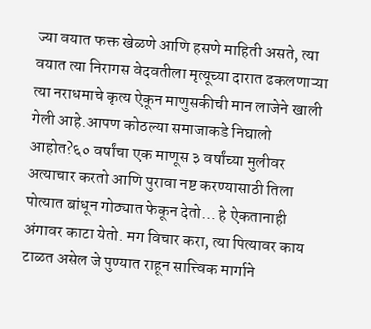ज्या वयात फक्त खेळणे आणि हसणे माहिती असते, त्या वयात त्या निरागस वेदवतीला मृत्यूच्या दारात ढकलणाऱ्या त्या नराधमाचे कृत्य ऐकून माणुसकीची मान लाजेने खाली गेली आहे.आपण कोठल्या समाजाकडे निघालो आहोत?६० वर्षांचा एक माणूस ३ वर्षांच्या मुलीवर अत्याचार करतो आणि पुरावा नष्ट करण्यासाठी तिला पोत्यात बांधून गोठ्यात फेकून देतो… हे ऐकतानाही अंगावर काटा येतो. मग विचार करा, त्या पित्यावर काय टाळत असेल जे पुण्यात राहून सात्त्विक मार्गाने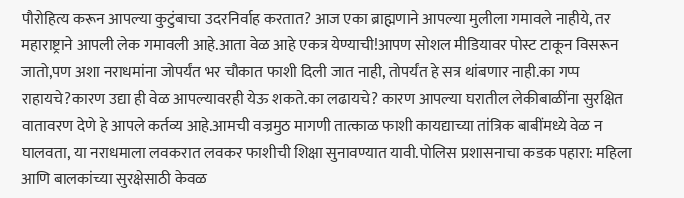पौरोहित्य करून आपल्या कुटुंबाचा उदरनिर्वाह करतात? आज एका ब्राह्मणाने आपल्या मुलीला गमावले नाहीये, तर महाराष्ट्राने आपली लेक गमावली आहे.आता वेळ आहे एकत्र येण्याची!आपण सोशल मीडियावर पोस्ट टाकून विसरून जातो,पण अशा नराधमांना जोपर्यंत भर चौकात फाशी दिली जात नाही, तोपर्यंत हे सत्र थांबणार नाही.का गप्प राहायचे?कारण उद्या ही वेळ आपल्यावरही येऊ शकते.का लढायचे? कारण आपल्या घरातील लेकीबाळींना सुरक्षित वातावरण देणे हे आपले कर्तव्य आहे.आमची वज्रमुठ मागणी तात्काळ फाशी कायद्याच्या तांत्रिक बाबींमध्ये वेळ न घालवता, या नराधमाला लवकरात लवकर फाशीची शिक्षा सुनावण्यात यावी.पोलिस प्रशासनाचा कडक पहारा: महिला आणि बालकांच्या सुरक्षेसाठी केवळ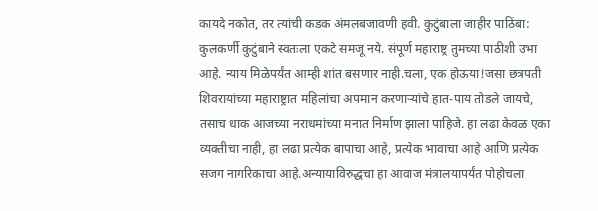कायदे नकोत, तर त्यांची कडक अंमलबजावणी हवी. कुटुंबाला जाहीर पाठिंबा: कुलकर्णी कुटुंबाने स्वतःला एकटे समजू नये. संपूर्ण महाराष्ट्र तुमच्या पाठीशी उभा आहे. न्याय मिळेपर्यंत आम्ही शांत बसणार नाही.चला, एक होऊया!जसा छत्रपती शिवरायांच्या महाराष्ट्रात महिलांचा अपमान करणाऱ्यांचे हात-पाय तोडले जायचे, तसाच धाक आजच्या नराधमांच्या मनात निर्माण झाला पाहिजे. हा लढा केवळ एका व्यक्तीचा नाही, हा लढा प्रत्येक बापाचा आहे, प्रत्येक भावाचा आहे आणि प्रत्येक सजग नागरिकाचा आहे.अन्यायाविरुद्धचा हा आवाज मंत्रालयापर्यंत पोहोचला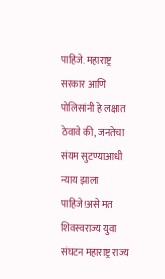पाहिजे. महाराष्ट्र सरकार आणि पोलिसांनी हे लक्षात ठेवावे की, जनतेचा संयम सुटण्याआधी न्याय झाला पाहिजे!असे मत शिवस्वराज्य युवा संघटन महाराष्ट्र राज्य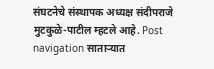संघटनेचे संस्थापक अध्यक्ष संदीपराजे मुटकुळे-पाटील म्हटले आहे. Post navigation साताऱ्यात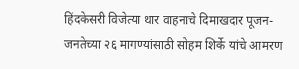हिंदकेसरी विजेत्या थार वाहनाचे दिमाखदार पूजन- जनतेच्या २६ मागण्यांसाठी सोहम शिर्के यांचे आमरण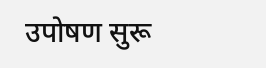उपोषण सुरू